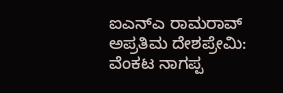ಐಎನ್ಎ ರಾಮರಾವ್ ಅಪ್ರತಿಮ ದೇಶಪ್ರೇಮಿ: ವೆಂಕಟ ನಾಗಪ್ಪ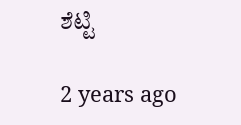ಶೆಟ್ಟಿ

2 years ago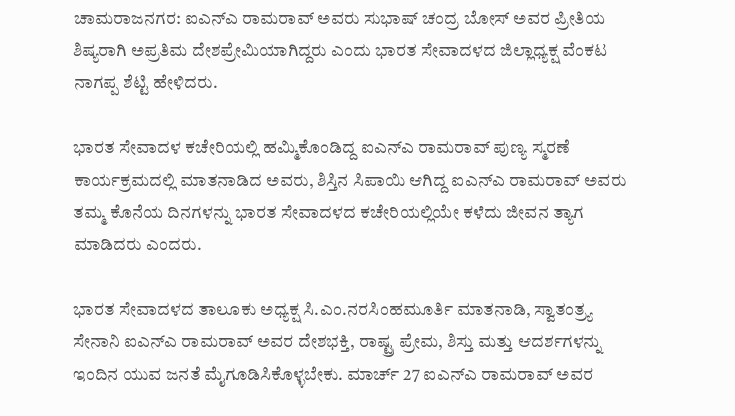ಚಾಮರಾಜನಗರ: ಐಎನ್ಎ ರಾಮರಾವ್ ಅವರು ಸುಭಾಷ್ ಚಂದ್ರ ಬೋಸ್ ಅವರ ಪ್ರೀತಿಯ ಶಿಷ್ಯರಾಗಿ ಅಪ್ರತಿಮ ದೇಶಪ್ರೇಮಿಯಾಗಿದ್ದರು ಎಂದು ಭಾರತ ಸೇವಾದಳದ ಜಿಲ್ಲಾಧ್ಯಕ್ಷ ವೆಂಕಟ ನಾಗಪ್ಪ ಶೆಟ್ಟಿ ಹೇಳಿದರು.

ಭಾರತ ಸೇವಾದಳ ಕಚೇರಿಯಲ್ಲಿ ಹಮ್ಮಿಕೊಂಡಿದ್ದ ಐಎನ್ಎ ರಾಮರಾವ್ ಪುಣ್ಯ ಸ್ಮರಣೆ ಕಾರ್ಯಕ್ರಮದಲ್ಲಿ ಮಾತನಾಡಿದ ಅವರು, ಶಿಸ್ತಿನ ಸಿಪಾಯಿ ಆಗಿದ್ದ ಐಎನ್ಎ ರಾಮರಾವ್ ಅವರು ತಮ್ಮ ಕೊನೆಯ ದಿನಗಳನ್ನು ಭಾರತ ಸೇವಾದಳದ ಕಚೇರಿಯಲ್ಲಿಯೇ ಕಳೆದು ಜೀವನ ತ್ಯಾಗ ಮಾಡಿದರು ಎಂದರು.

ಭಾರತ ಸೇವಾದಳದ ತಾಲೂಕು ಅಧ್ಯಕ್ಷ ಸಿ.ಎಂ.ನರಸಿಂಹಮೂರ್ತಿ ಮಾತನಾಡಿ, ಸ್ವಾತಂತ್ರ್ಯ ಸೇನಾನಿ ಐಎನ್ಎ ರಾಮರಾವ್ ಅವರ ದೇಶಭಕ್ತಿ, ರಾಷ್ಟ್ರ ಪ್ರೇಮ, ಶಿಸ್ತು ಮತ್ತು ಆದರ್ಶಗಳನ್ನು ಇಂದಿನ ಯುವ ಜನತೆ ಮೈಗೂಡಿಸಿಕೊಳ್ಳಬೇಕು. ಮಾರ್ಚ್ 27 ಐಎನ್ಎ ರಾಮರಾವ್ ಅವರ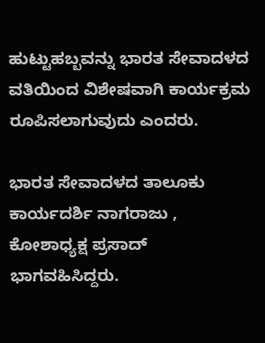ಹುಟ್ಟುಹಬ್ಬವನ್ನು ಭಾರತ ಸೇವಾದಳದ ವತಿಯಿಂದ ವಿಶೇಷವಾಗಿ ಕಾರ್ಯಕ್ರಮ ರೂಪಿಸಲಾಗುವುದು ಎಂದರು.

ಭಾರತ ಸೇವಾದಳದ ತಾಲೂಕು ಕಾರ್ಯದರ್ಶಿ ನಾಗರಾಜು , ಕೋಶಾಧ್ಯಕ್ಷ ಪ್ರಸಾದ್ ಭಾಗವಹಿಸಿದ್ದರು.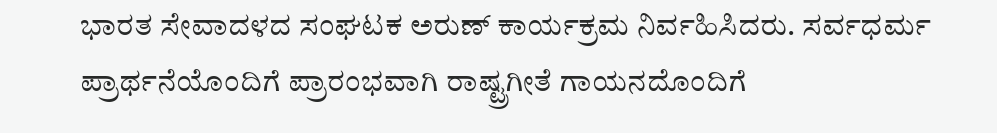ಭಾರತ ಸೇವಾದಳದ ಸಂಘಟಕ ಅರುಣ್ ಕಾರ್ಯಕ್ರಮ ನಿರ್ವಹಿಸಿದರು. ಸರ್ವಧರ್ಮ ಪ್ರಾರ್ಥನೆಯೊಂದಿಗೆ ಪ್ರಾರಂಭವಾಗಿ ರಾಷ್ಟ್ರಗೀತೆ ಗಾಯನದೊಂದಿಗೆ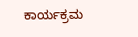ಕಾರ್ಯಕ್ರಮ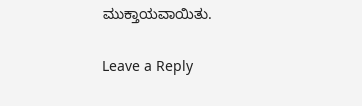ಮುಕ್ತಾಯವಾಯಿತು.

Leave a Reply